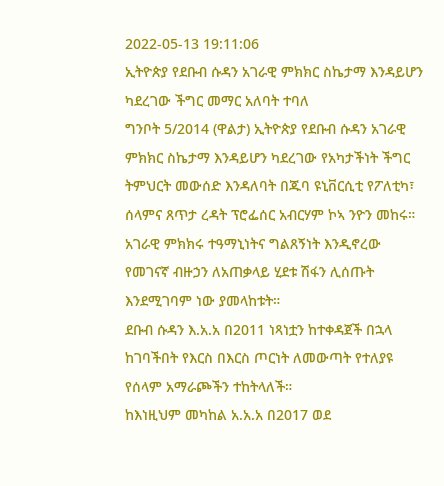2022-05-13 19:11:06
ኢትዮጵያ የደቡብ ሱዳን አገራዊ ምክክር ስኬታማ እንዳይሆን ካደረገው ችግር መማር አለባት ተባለ
ግንቦት 5/2014 (ዋልታ) ኢትዮጵያ የደቡብ ሱዳን አገራዊ ምክክር ስኬታማ እንዳይሆን ካደረገው የአካታችነት ችግር ትምህርት መውሰድ እንዳለባት በጁባ ዩኒቨርሲቲ የፖለቲካ፣ ሰላምና ጸጥታ ረዳት ፕሮፌሰር አብርሃም ኮኣ ንዮን መከሩ።
አገራዊ ምክክሩ ተዓማኒነትና ግልጸኝነት እንዲኖረው የመገናኛ ብዙኃን ለአጠቃላይ ሂደቱ ሽፋን ሊሰጡት እንደሚገባም ነው ያመላከቱት።
ደቡብ ሱዳን እ.አ.አ በ2011 ነጻነቷን ከተቀዳጀች በኋላ ከገባችበት የእርስ በእርስ ጦርነት ለመውጣት የተለያዩ የሰላም አማራጮችን ተከትላለች።
ከእነዚህም መካከል አ.አ.አ በ2017 ወደ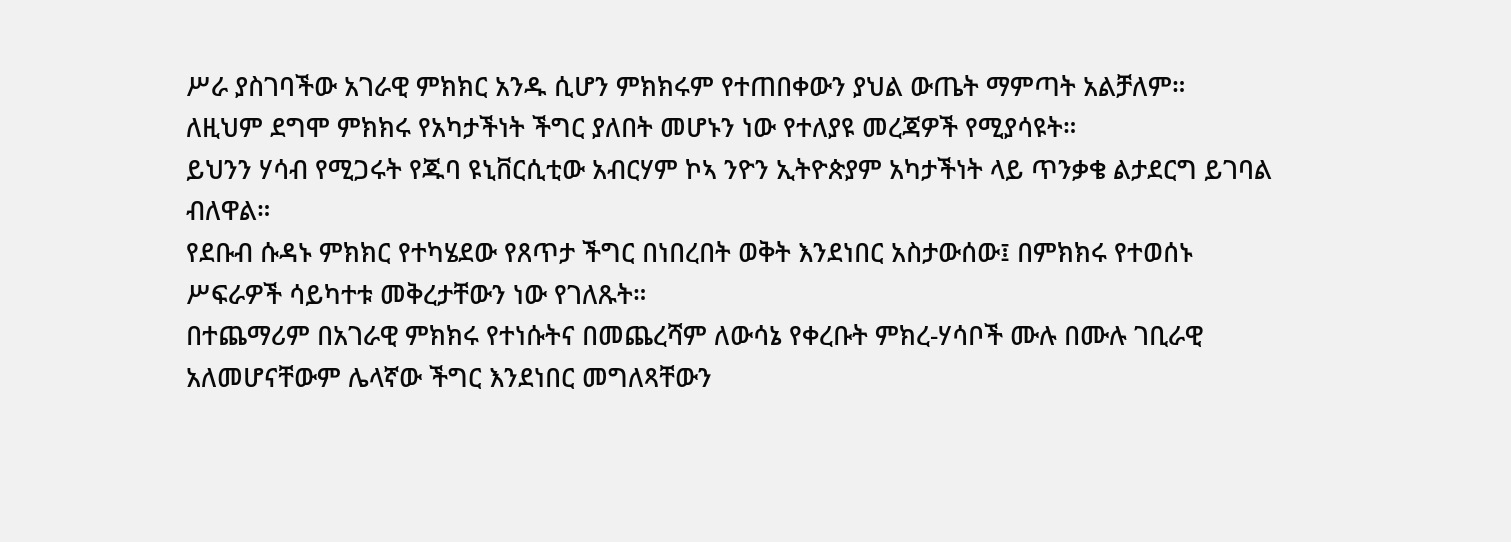ሥራ ያስገባችው አገራዊ ምክክር አንዱ ሲሆን ምክክሩም የተጠበቀውን ያህል ውጤት ማምጣት አልቻለም።
ለዚህም ደግሞ ምክክሩ የአካታችነት ችግር ያለበት መሆኑን ነው የተለያዩ መረጃዎች የሚያሳዩት።
ይህንን ሃሳብ የሚጋሩት የጁባ ዩኒቨርሲቲው አብርሃም ኮኣ ንዮን ኢትዮጵያም አካታችነት ላይ ጥንቃቄ ልታደርግ ይገባል ብለዋል።
የደቡብ ሱዳኑ ምክክር የተካሄደው የጸጥታ ችግር በነበረበት ወቅት እንደነበር አስታውሰው፤ በምክክሩ የተወሰኑ ሥፍራዎች ሳይካተቱ መቅረታቸውን ነው የገለጹት።
በተጨማሪም በአገራዊ ምክክሩ የተነሱትና በመጨረሻም ለውሳኔ የቀረቡት ምክረ-ሃሳቦች ሙሉ በሙሉ ገቢራዊ አለመሆናቸውም ሌላኛው ችግር እንደነበር መግለጻቸውን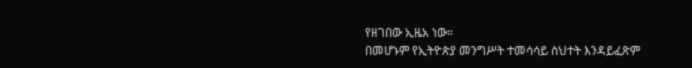የዘገበው ኢዜአ ነው።
በመሆኑም የኢትዮጵያ መንግሥት ተመሳሳይ ስህተት እንዳይፈጽም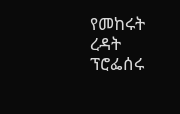የመከሩት ረዳት ፕሮፌሰሩ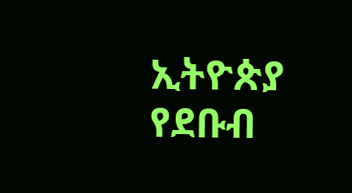ኢትዮጵያ የደቡብ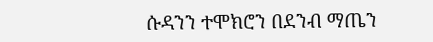ሱዳንን ተሞክሮን በደንብ ማጤን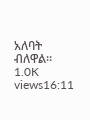አለባት ብለዋል።
1.0K views16:11